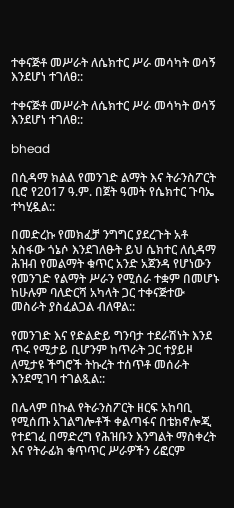ተቀናጅቶ መሥራት ለሴክተር ሥራ መሳካት ወሳኝ እንደሆነ ተገለፀ::

ተቀናጅቶ መሥራት ለሴክተር ሥራ መሳካት ወሳኝ እንደሆነ ተገለፀ::

bhead

በሲዳማ ክልል የመንገድ ልማት እና ትራንስፖርት ቢሮ የ2017 ዓ.ም. በጀት ዓመት የሴክተር ጉባኤ ተካሂዷል::

በመድረኩ የመክፈቻ ንግግር ያደረጉት አቶ አስፋው ጎኔሶ እንደገለፁት ይህ ሴክተር ለሲዳማ ሕዝብ የመልማት ቁጥር አንድ አጀንዳ የሆነውን የመንገድ የልማት ሥራን የሚሰራ ተቋም በመሆኑ ከሁሉም ባለድርሻ አካላት ጋር ተቀናጅተው መስራት ያስፈልጋል ብለዋል::

የመንገድ እና የድልድይ ግንባታ ተደራሽነት እንደ ጥሩ የሚታይ ቢሆንም ከጥራት ጋር ተያይዞ ለሚታዩ ችግሮች ትኩረት ተሰጥቶ መሰራት እንደሚገባ ተገልጿል::

በሌላም በኩል የትራንስፖርት ዘርፍ አከባቢ የሚሰጡ አገልግሎቶች ቀልጣፋና በቴክኖሎጂ የተደገፈ በማድረግ የሕዝቡን እንግልት ማስቀረት እና የትራፊክ ቁጥጥር ሥራዎችን ሪፎርም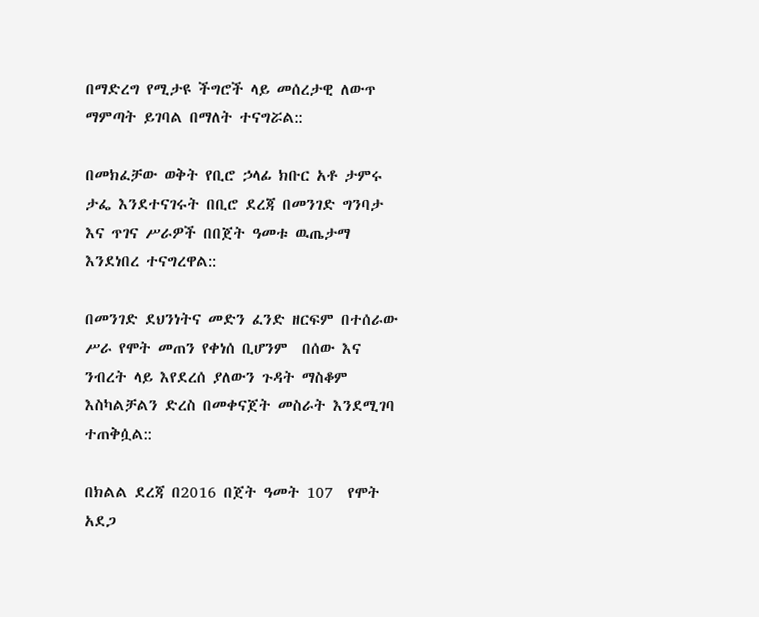በማድረግ የሚታዩ ችግሮች ላይ መሰረታዊ ለውጥ ማምጣት ይገባል በማለት ተናግሯል::

በመክፈቻው ወቅት የቢሮ ኃላፊ ክቡር አቶ ታምሩ ታፌ እንደተናገሩት በቢሮ ደረጃ በመንገድ ግንባታ እና ጥገና ሥራዎች በበጀት ዓመቱ ዉጤታማ እንደነበረ ተናግረዋል::

በመንገድ ደህንነትና መድን ፈንድ ዘርፍም በተሰራው ሥራ የሞት መጠን የቀነሰ ቢሆንም  በሰው እና ንብረት ላይ እየደረሰ ያለውን ጉዳት ማስቆም እስካልቻልን ድረስ በመቀናጀት መስራት እንደሚገባ ተጠቅሷል::

በክልል ደረጃ በ2016 በጀት ዓመት 107  የሞት አደጋ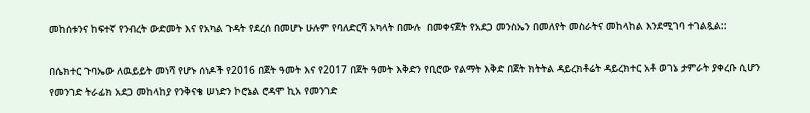መከሰቱንና ከፍተኛ የንብረት ውድመት እና የአካል ጉዳት የደረሰ በመሆኑ ሁሉም የባለድርሻ አካላት በሙሉ  በመቀናጀት የአደጋ መንስኤን በመለየት መስራትና መከላከል እንደሚገባ ተገልጿል::

በሴክተር ጉባኤው ለዉይይት መነሻ የሆኑ ሰነዶች የ2016 በጀት ዓመት እና የ2017 በጀት ዓመት እቅድን የቢሮው የልማት እቅድ በጀት ክትትል ዳይረክቶሬት ዳይረክተር አቶ ወገኔ ታምራት ያቀረቡ ሲሆን የመንገድ ትራፊክ አደጋ መከላከያ የንቅናቄ ሠነድን ኮሮኔል ሮዳሞ ኪአ የመንገድ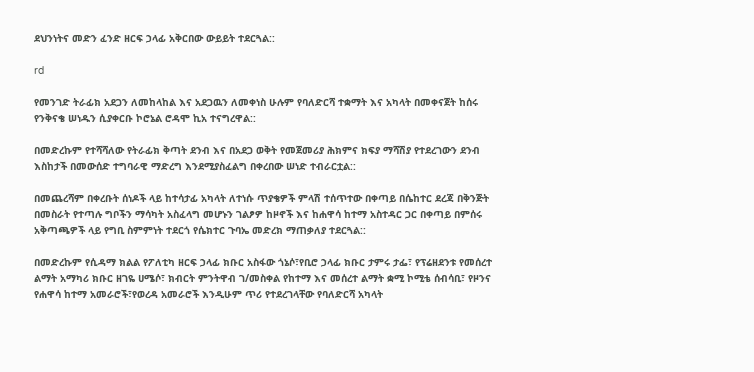ደህንነትና መድን ፈንድ ዘርፍ ኃላፊ አቅርበው ውይይት ተደርጓል::

rd

የመንገድ ትራፊክ አደጋን ለመከላከል እና አደጋዉን ለመቀነስ ሁሉም የባለድርሻ ተቋማት እና አካላት በመቀናጀት ከሰሩ የንቅናቄ ሠነዱን ሲያቀርቡ ኮሮኔል ሮዳሞ ኪአ ተናግረዋል::

በመድረኩም የተሻሻለው የትራፊክ ቅጣት ደንብ እና በአደጋ ወቅት የመጀመሪያ ሕክምና ክፍያ ማሻሽያ የተደረገውን ደንብ እስከታች በመውሰድ ተግባራዊ ማድረግ እንደሚያስፈልግ በቀረበው ሠነድ ተብራርቷል::

በመጨረሻም በቀረቡት ሰነዶች ላይ ከተሳታፊ አካላት ለተነሱ ጥያቄዎች ምላሽ ተሰጥተው በቀጣይ በሴከተር ደረጃ በቅንጅት በመስራት የተጣሉ ግቦችን ማሳካት አስፈላግ መሆኑን ገልፆዎ ከዞኖች እና ከሐዋሳ ከተማ አስተዳር ጋር በቀጣይ በምሰሩ አቅጣጫዎች ላይ የግቢ ስምምነት ተደርጎ የሴክተር ጉባኤ መድረክ ማጠቃለያ ተደርጓል::

በመድረኩም የሲዳማ ክልል የፖለቲካ ዘርፍ ኃላፊ ክቡር አስፋው ጎኔሶ፣የቢሮ ኃላፊ ክቡር ታምሩ ታፌ፣ የፕሬዘደንቱ የመሰረተ ልማት አማካሪ ክቡር ዘገዬ ሀሜሶ፣ ክብርት ምንትዋብ ገ/መስቀል የከተማ እና መሰረተ ልማት ቋሚ ኮሚቴ ሰብሳቢ፣ የዞንና የሐዋሳ ከተማ አመራሮች፣የወረዳ አመራሮች እንዲሁም ጥሪ የተደረገላቸው የባለድርሻ አካላት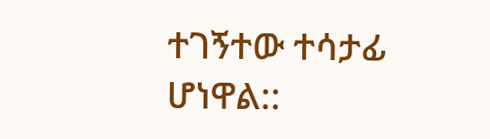ተገኝተው ተሳታፊ ሆነዋል::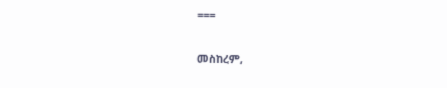===

መስከረም,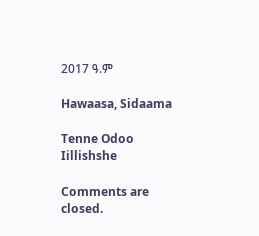2017 ዓ.ም

Hawaasa, Sidaama

Tenne Odoo Iillishshe

Comments are closed.